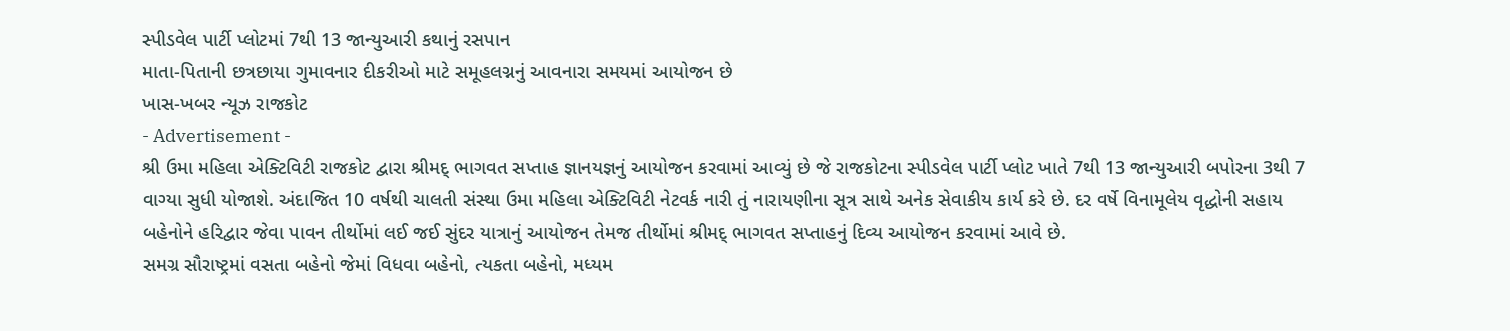સ્પીડવેલ પાર્ટી પ્લોટમાં 7થી 13 જાન્યુઆરી કથાનું રસપાન
માતા-પિતાની છત્રછાયા ગુમાવનાર દીકરીઓ માટે સમૂહલગ્નનું આવનારા સમયમાં આયોજન છે
ખાસ-ખબર ન્યૂઝ રાજકોટ
- Advertisement -
શ્રી ઉમા મહિલા એક્ટિવિટી રાજકોટ દ્વારા શ્રીમદ્ ભાગવત સપ્તાહ જ્ઞાનયજ્ઞનું આયોજન કરવામાં આવ્યું છે જે રાજકોટના સ્પીડવેલ પાર્ટી પ્લોટ ખાતે 7થી 13 જાન્યુઆરી બપોરના 3થી 7 વાગ્યા સુધી યોજાશે. અંદાજિત 10 વર્ષથી ચાલતી સંસ્થા ઉમા મહિલા એક્ટિવિટી નેટવર્ક નારી તું નારાયણીના સૂત્ર સાથે અનેક સેવાકીય કાર્ય કરે છે. દર વર્ષે વિનામૂલેય વૃદ્ધોની સહાય બહેનોને હરિદ્વાર જેવા પાવન તીર્થોમાં લઈ જઈ સુંદર યાત્રાનું આયોજન તેમજ તીર્થોમાં શ્રીમદ્ ભાગવત સપ્તાહનું દિવ્ય આયોજન કરવામાં આવે છે.
સમગ્ર સૌરાષ્ટ્રમાં વસતા બહેનો જેમાં વિધવા બહેનો, ત્યકતા બહેનો, મધ્યમ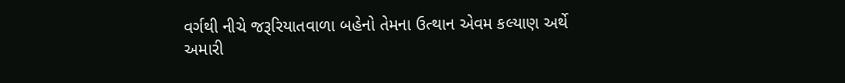વર્ગથી નીચે જરૂરિયાતવાળા બહેનો તેમના ઉત્થાન એવમ કલ્યાણ અર્થે અમારી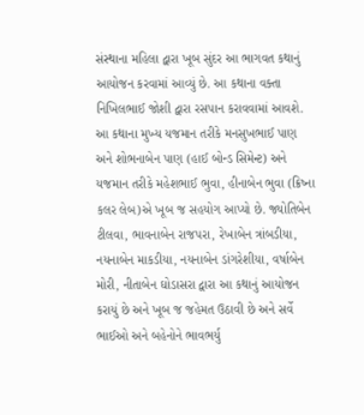સંસ્થાના મહિલા દ્વારા ખૂબ સુંદર આ ભાગવત કથાનું આયોજન કરવામાં આવ્યું છે. આ કથાના વક્તા નિખિલભાઈ જોશી દ્વારા રસપાન કરાવવામાં આવશે. આ કથાના મુખ્ય યજમાન તરીકે મનસુખભાઈ પાણ અને શોભનાબેન પાણ (હાઈ બોન્ડ સિમેન્ટ) અને યજમાન તરીકે મહેશભાઈ ભુવા, હીનાબેન ભુવા (ક્રિષ્ના કલર લેબ)એ ખૂબ જ સહયોગ આપ્યો છે. જ્યોતિબેન ટીલવા, ભાવનાબેન રાજપરા, રેખાબેન ત્રાંબડીયા, નયનાબેન માકડીયા, નયનાબેન ડાંગરેશીયા, વર્ષાબેન મોરી, નીતાબેન ઘોડાસરા દ્વારા આ કથાનું આયોજન કરાયું છે અને ખૂબ જ જહેમત ઉઠાવી છે અને સર્વે ભાઈઓ અને બહેનોને ભાવભર્યુ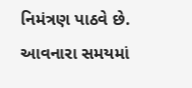નિમંત્રણ પાઠવે છે. આવનારા સમયમાં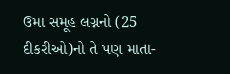ઉમા સમૂહ લગ્નનો (25 દીકરીઓ)નો તે પણ માતા-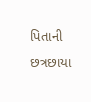પિતાની છત્રછાયા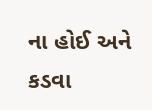ના હોઈ અને કડવા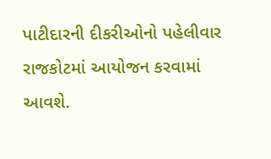પાટીદારની દીકરીઓનો પહેલીવાર રાજકોટમાં આયોજન કરવામાં આવશે.